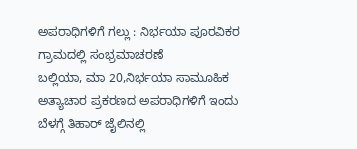ಅಪರಾಧಿಗಳಿಗೆ ಗಲ್ಲು : ನಿರ್ಭಯಾ ಪೂರವಿಕರ ಗ್ರಾಮದಲ್ಲಿ ಸಂಭ್ರಮಾಚರಣೆ
ಬಲ್ಲಿಯಾ, ಮಾ 20,ನಿರ್ಭಯಾ ಸಾಮೂಹಿಕ ಅತ್ಯಾಚಾರ ಪ್ರಕರಣದ ಅಪರಾಧಿಗಳಿಗೆ ಇಂದು ಬೆಳಗ್ಗೆ ತಿಹಾರ್ ಜೈಲಿನಲ್ಲಿ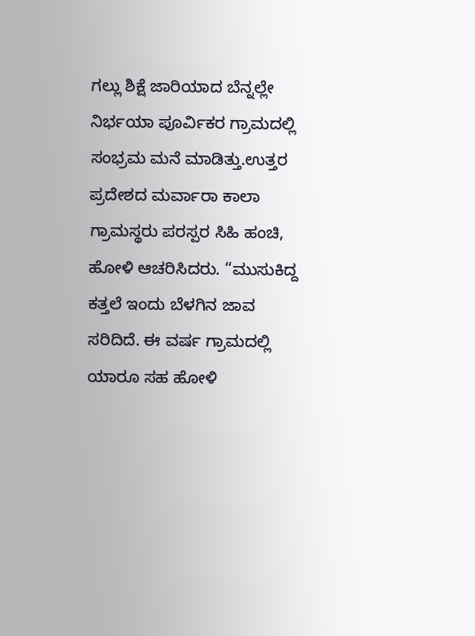ಗಲ್ಲು ಶಿಕ್ಷೆ ಜಾರಿಯಾದ ಬೆನ್ನಲ್ಲೇ ನಿರ್ಭಯಾ ಪೂರ್ವಿಕರ ಗ್ರಾಮದಲ್ಲಿ ಸಂಭ್ರಮ ಮನೆ ಮಾಡಿತ್ತು.ಉತ್ತರ ಪ್ರದೇಶದ ಮರ್ವಾರಾ ಕಾಲಾ ಗ್ರಾಮಸ್ಥರು ಪರಸ್ಪರ ಸಿಹಿ ಹಂಚಿ, ಹೋಳಿ ಆಚರಿಸಿದರು. “ಮುಸುಕಿದ್ದ ಕತ್ತಲೆ ಇಂದು ಬೆಳಗಿನ ಜಾವ ಸರಿದಿದೆ. ಈ ವರ್ಷ ಗ್ರಾಮದಲ್ಲಿ ಯಾರೂ ಸಹ ಹೋಳಿ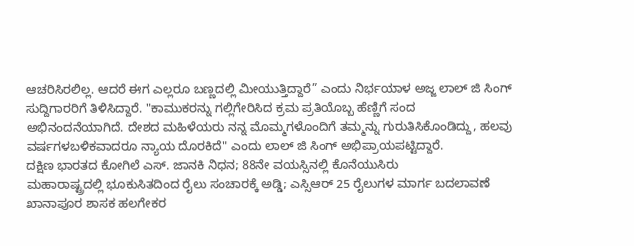ಆಚರಿಸಿರಲಿಲ್ಲ. ಆದರೆ ಈಗ ಎಲ್ಲರೂ ಬಣ್ಣದಲ್ಲಿ ಮೀಯುತ್ತಿದ್ದಾರೆ” ಎಂದು ನಿರ್ಭಯಾಳ ಅಜ್ಜ ಲಾಲ್ ಜಿ ಸಿಂಗ್ ಸುದ್ದಿಗಾರರಿಗೆ ತಿಳಿಸಿದ್ದಾರೆ. "ಕಾಮುಕರನ್ನು ಗಲ್ಲಿಗೇರಿಸಿದ ಕ್ರಮ ಪ್ರತಿಯೊಬ್ಬ ಹೆಣ್ಣಿಗೆ ಸಂದ ಅಭಿನಂದನೆಯಾಗಿದೆ. ದೇಶದ ಮಹಿಳೆಯರು ನನ್ನ ಮೊಮ್ಮಗಳೊಂದಿಗೆ ತಮ್ಮನ್ನು ಗುರುತಿಸಿಕೊಂಡಿದ್ದು, ಹಲವು ವರ್ಷಗಳಬಳಿಕವಾದರೂ ನ್ಯಾಯ ದೊರಕಿದೆ" ಎಂದು ಲಾಲ್ ಜಿ ಸಿಂಗ್ ಅಭಿಪ್ರಾಯಪಟ್ಟಿದ್ದಾರೆ.
ದಕ್ಷಿಣ ಭಾರತದ ಕೋಗಿಲೆ ಎಸ್. ಜಾನಕಿ ನಿಧನ; 88ನೇ ವಯಸ್ಸಿನಲ್ಲಿ ಕೊನೆಯುಸಿರು
ಮಹಾರಾಷ್ಟ್ರದಲ್ಲಿ ಭೂಕುಸಿತದಿಂದ ರೈಲು ಸಂಚಾರಕ್ಕೆ ಅಡ್ಡಿ; ಎಸ್ಸಿಆರ್ 25 ರೈಲುಗಳ ಮಾರ್ಗ ಬದಲಾವಣೆ
ಖಾನಾಪೂರ ಶಾಸಕ ಹಲಗೇಕರ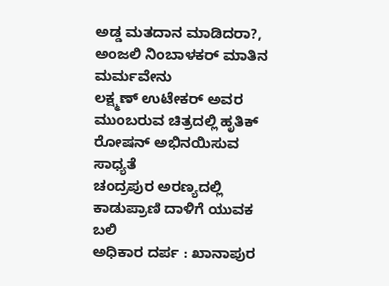ಅಡ್ಡ ಮತದಾನ ಮಾಡಿದರಾ?, ಅಂಜಲಿ ನಿಂಬಾಳಕರ್ ಮಾತಿನ ಮರ್ಮವೇನು
ಲಕ್ಷ್ಮಣ್ ಉಟೇಕರ್ ಅವರ ಮುಂಬರುವ ಚಿತ್ರದಲ್ಲಿ ಹೃತಿಕ್ ರೋಷನ್ ಅಭಿನಯಿಸುವ ಸಾಧ್ಯತೆ
ಚಂದ್ರಪುರ ಅರಣ್ಯದಲ್ಲಿ ಕಾಡುಪ್ರಾಣಿ ದಾಳಿಗೆ ಯುವಕ ಬಲಿ
ಅಧಿಕಾರ ದರ್ಪ : ಖಾನಾಪುರ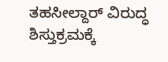ತಹಸೀಲ್ದಾರ್ ವಿರುದ್ಧ ಶಿಸ್ತುಕ್ರಮಕ್ಕೆ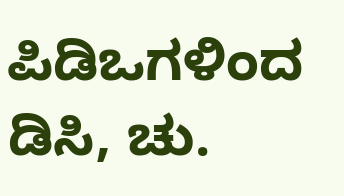ಪಿಡಿಒಗಳಿಂದ ಡಿಸಿ, ಚು.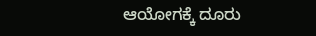ಆಯೋಗಕ್ಕೆ ದೂರು